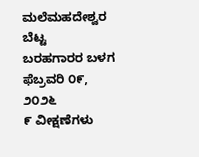ಮಲೆಮಹದೇಶ್ವರ ಬೆಟ್ಟ
ಬರಹಗಾರರ ಬಳಗ
ಫೆಬ್ರವರಿ ೦೯, ೨೦೨೬
೯ ವೀಕ್ಷಣೆಗಳು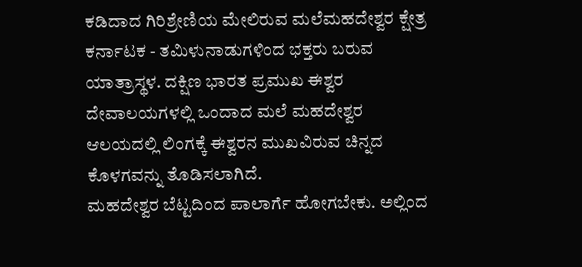ಕಡಿದಾದ ಗಿರಿಶ್ರೇಣಿಯ ಮೇಲಿರುವ ಮಲೆಮಹದೇಶ್ವರ ಕ್ಷೇತ್ರ ಕರ್ನಾಟಕ - ತಮಿಳುನಾಡುಗಳಿಂದ ಭಕ್ತರು ಬರುವ ಯಾತ್ರಾಸ್ಥಳ. ದಕ್ಷಿಣ ಭಾರತ ಪ್ರಮುಖ ಈಶ್ವರ ದೇವಾಲಯಗಳಲ್ಲಿ ಒಂದಾದ ಮಲೆ ಮಹದೇಶ್ವರ ಆಲಯದಲ್ಲಿ ಲಿಂಗಕ್ಕೆ ಈಶ್ವರನ ಮುಖವಿರುವ ಚಿನ್ನದ ಕೊಳಗವನ್ನು ತೊಡಿಸಲಾಗಿದೆ.
ಮಹದೇಶ್ವರ ಬೆಟ್ಟದಿಂದ ಪಾಲಾರ್ಗೆ ಹೋಗಬೇಕು. ಅಲ್ಲಿಂದ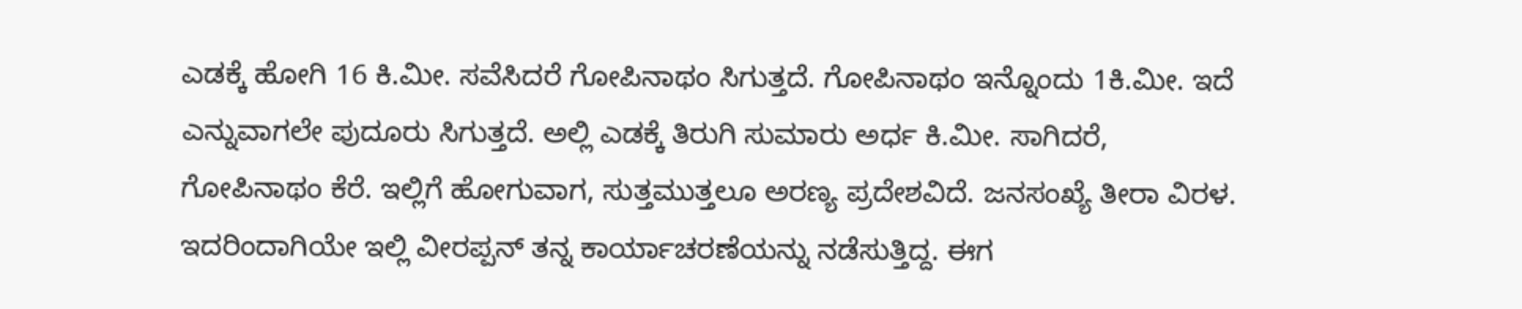ಎಡಕ್ಕೆ ಹೋಗಿ 16 ಕಿ.ಮೀ. ಸವೆಸಿದರೆ ಗೋಪಿನಾಥಂ ಸಿಗುತ್ತದೆ. ಗೋಪಿನಾಥಂ ಇನ್ನೊಂದು 1ಕಿ.ಮೀ. ಇದೆ ಎನ್ನುವಾಗಲೇ ಪುದೂರು ಸಿಗುತ್ತದೆ. ಅಲ್ಲಿ ಎಡಕ್ಕೆ ತಿರುಗಿ ಸುಮಾರು ಅರ್ಧ ಕಿ.ಮೀ. ಸಾಗಿದರೆ, ಗೋಪಿನಾಥಂ ಕೆರೆ. ಇಲ್ಲಿಗೆ ಹೋಗುವಾಗ, ಸುತ್ತಮುತ್ತಲೂ ಅರಣ್ಯ ಪ್ರದೇಶವಿದೆ. ಜನಸಂಖ್ಯೆ ತೀರಾ ವಿರಳ. ಇದರಿಂದಾಗಿಯೇ ಇಲ್ಲಿ ವೀರಪ್ಪನ್ ತನ್ನ ಕಾರ್ಯಾಚರಣೆಯನ್ನು ನಡೆಸುತ್ತಿದ್ದ. ಈಗ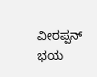ವೀರಪ್ಪನ್ ಭಯ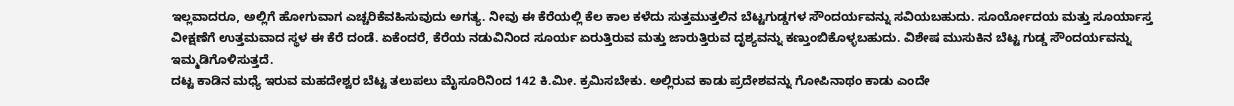ಇಲ್ಲವಾದರೂ, ಅಲ್ಲಿಗೆ ಹೋಗುವಾಗ ಎಚ್ಚರಿಕೆವಹಿಸುವುದು ಅಗತ್ಯ. ನೀವು ಈ ಕೆರೆಯಲ್ಲಿ ಕೆಲ ಕಾಲ ಕಳೆದು ಸುತ್ತಮುತ್ತಲಿನ ಬೆಟ್ಟಗುಡ್ಡಗಳ ಸೌಂದರ್ಯವನ್ನು ಸವಿಯಬಹುದು. ಸೂರ್ಯೋದಯ ಮತ್ತು ಸೂರ್ಯಾಸ್ತ ವೀಕ್ಷಣೆಗೆ ಉತ್ತಮವಾದ ಸ್ಥಳ ಈ ಕೆರೆ ದಂಡೆ. ಏಕೆಂದರೆ, ಕೆರೆಯ ನಡುವಿನಿಂದ ಸೂರ್ಯ ಏರುತ್ತಿರುವ ಮತ್ತು ಜಾರುತ್ತಿರುವ ದೃಶ್ಯವನ್ನು ಕಣ್ತುಂಬಿಕೊಳ್ಳಬಹುದು. ವಿಶೇಷ ಮುಸುಕಿನ ಬೆಟ್ಟ ಗುಡ್ಡ ಸೌಂದರ್ಯವನ್ನು ಇಮ್ಮಡಿಗೊಳಿಸುತ್ತದೆ.
ದಟ್ಟ ಕಾಡಿನ ಮಧ್ಯೆ ಇರುವ ಮಹದೇಶ್ವರ ಬೆಟ್ಟ ತಲುಪಲು ಮೈಸೂರಿನಿಂದ 142 ಕಿ.ಮೀ. ಕ್ರಮಿಸಬೇಕು. ಅಲ್ಲಿರುವ ಕಾಡು ಪ್ರದೇಶವನ್ನು ಗೋಪಿನಾಥಂ ಕಾಡು ಎಂದೇ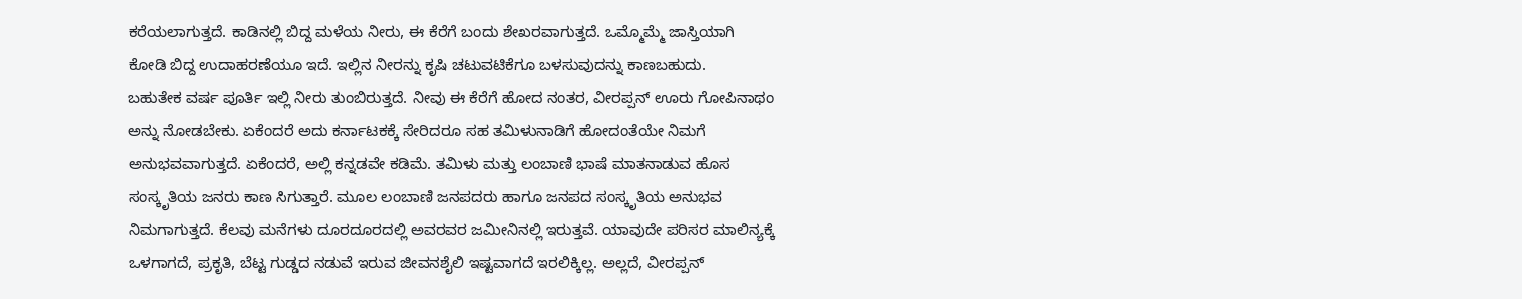ಕರೆಯಲಾಗುತ್ತದೆ. ಕಾಡಿನಲ್ಲಿ ಬಿದ್ದ ಮಳೆಯ ನೀರು, ಈ ಕೆರೆಗೆ ಬಂದು ಶೇಖರವಾಗುತ್ತದೆ. ಒಮ್ಮೊಮ್ಮೆ ಜಾಸ್ತಿಯಾಗಿ ಕೋಡಿ ಬಿದ್ದ ಉದಾಹರಣೆಯೂ ಇದೆ. ಇಲ್ಲಿನ ನೀರನ್ನು ಕೃಷಿ ಚಟುವಟಿಕೆಗೂ ಬಳಸುವುದನ್ನು ಕಾಣಬಹುದು.
ಬಹುತೇಕ ವರ್ಷ ಪೂರ್ತಿ ಇಲ್ಲಿ ನೀರು ತುಂಬಿರುತ್ತದೆ. ನೀವು ಈ ಕೆರೆಗೆ ಹೋದ ನಂತರ, ವೀರಪ್ಪನ್ ಊರು ಗೋಪಿನಾಥಂ ಅನ್ನು ನೋಡಬೇಕು. ಏಕೆಂದರೆ ಅದು ಕರ್ನಾಟಕಕ್ಕೆ ಸೇರಿದರೂ ಸಹ ತಮಿಳುನಾಡಿಗೆ ಹೋದಂತೆಯೇ ನಿಮಗೆ ಅನುಭವವಾಗುತ್ತದೆ. ಏಕೆಂದರೆ, ಅಲ್ಲಿ ಕನ್ನಡವೇ ಕಡಿಮೆ. ತಮಿಳು ಮತ್ತು ಲಂಬಾಣಿ ಭಾಷೆ ಮಾತನಾಡುವ ಹೊಸ ಸಂಸ್ಕೃತಿಯ ಜನರು ಕಾಣ ಸಿಗುತ್ತಾರೆ. ಮೂಲ ಲಂಬಾಣಿ ಜನಪದರು ಹಾಗೂ ಜನಪದ ಸಂಸ್ಕೃತಿಯ ಅನುಭವ ನಿಮಗಾಗುತ್ತದೆ. ಕೆಲವು ಮನೆಗಳು ದೂರದೂರದಲ್ಲಿ ಅವರವರ ಜಮೀನಿನಲ್ಲಿ ಇರುತ್ತವೆ. ಯಾವುದೇ ಪರಿಸರ ಮಾಲಿನ್ಯಕ್ಕೆ ಒಳಗಾಗದೆ, ಪ್ರಕೃತಿ, ಬೆಟ್ಟ ಗುಡ್ಡದ ನಡುವೆ ಇರುವ ಜೀವನಶೈಲಿ ಇಷ್ಟವಾಗದೆ ಇರಲಿಕ್ಕಿಲ್ಲ. ಅಲ್ಲದೆ, ವೀರಪ್ಪನ್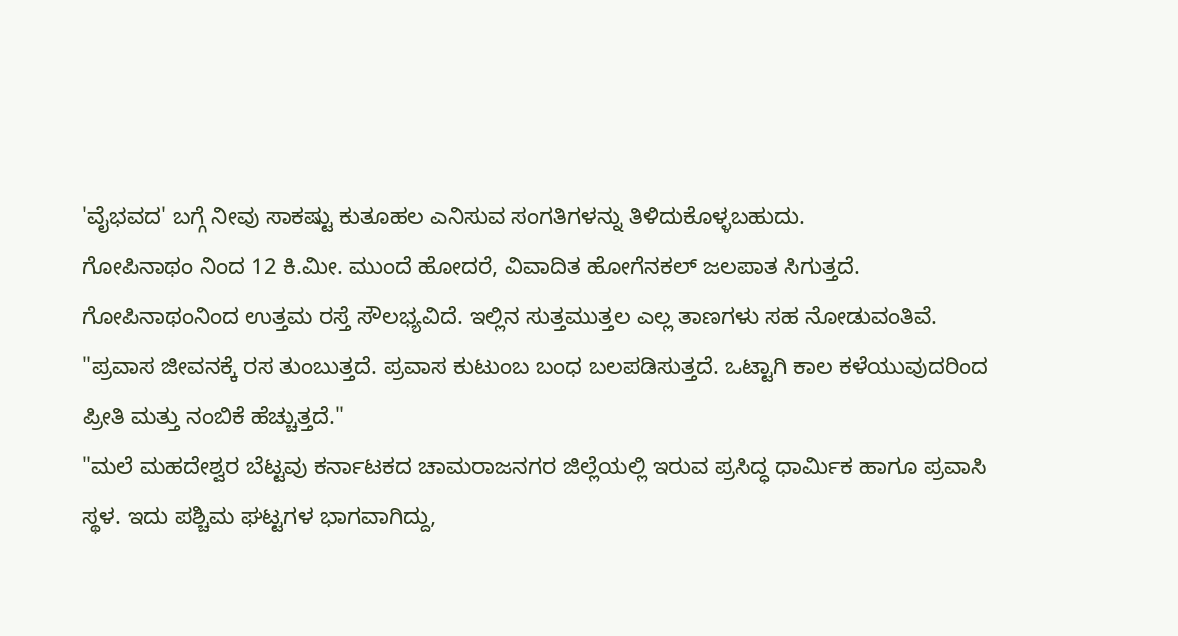'ವೈಭವದ' ಬಗ್ಗೆ ನೀವು ಸಾಕಷ್ಟು ಕುತೂಹಲ ಎನಿಸುವ ಸಂಗತಿಗಳನ್ನು ತಿಳಿದುಕೊಳ್ಳಬಹುದು.
ಗೋಪಿನಾಥಂ ನಿಂದ 12 ಕಿ.ಮೀ. ಮುಂದೆ ಹೋದರೆ, ವಿವಾದಿತ ಹೋಗೆನಕಲ್ ಜಲಪಾತ ಸಿಗುತ್ತದೆ. ಗೋಪಿನಾಥಂನಿಂದ ಉತ್ತಮ ರಸ್ತೆ ಸೌಲಭ್ಯವಿದೆ. ಇಲ್ಲಿನ ಸುತ್ತಮುತ್ತಲ ಎಲ್ಲ ತಾಣಗಳು ಸಹ ನೋಡುವಂತಿವೆ. "ಪ್ರವಾಸ ಜೀವನಕ್ಕೆ ರಸ ತುಂಬುತ್ತದೆ. ಪ್ರವಾಸ ಕುಟುಂಬ ಬಂಧ ಬಲಪಡಿಸುತ್ತದೆ. ಒಟ್ಟಾಗಿ ಕಾಲ ಕಳೆಯುವುದರಿಂದ ಪ್ರೀತಿ ಮತ್ತು ನಂಬಿಕೆ ಹೆಚ್ಚುತ್ತದೆ."
"ಮಲೆ ಮಹದೇಶ್ವರ ಬೆಟ್ಟವು ಕರ್ನಾಟಕದ ಚಾಮರಾಜನಗರ ಜಿಲ್ಲೆಯಲ್ಲಿ ಇರುವ ಪ್ರಸಿದ್ಧ ಧಾರ್ಮಿಕ ಹಾಗೂ ಪ್ರವಾಸಿ ಸ್ಥಳ. ಇದು ಪಶ್ಚಿಮ ಘಟ್ಟಗಳ ಭಾಗವಾಗಿದ್ದು,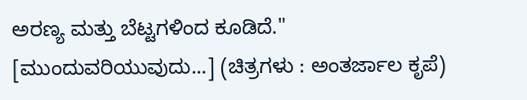ಅರಣ್ಯ ಮತ್ತು ಬೆಟ್ಟಗಳಿಂದ ಕೂಡಿದೆ."
[ಮುಂದುವರಿಯುವುದು...] (ಚಿತ್ರಗಳು : ಅಂತರ್ಜಾಲ ಕೃಪೆ)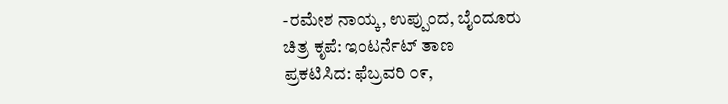-ರಮೇಶ ನಾಯ್ಕ, ಉಪ್ಪುಂದ, ಬೈಂದೂರು
ಚಿತ್ರ ಕೃಪೆ: ಇಂಟರ್ನೆಟ್ ತಾಣ
ಪ್ರಕಟಿಸಿದ: ಫೆಬ್ರವರಿ ೦೯,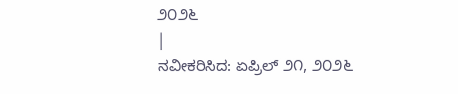೨೦೨೬
|
ನವೀಕರಿಸಿದ: ಏಪ್ರಿಲ್ ೨೧, ೨೦೨೬